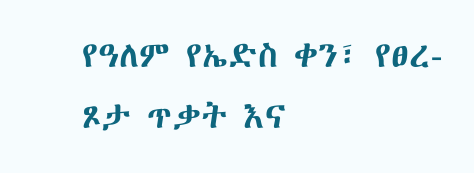የዓለም የኤድስ ቀን፣ የፀረ-ጾታ ጥቃት እና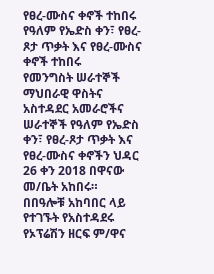የፀረ-ሙስና ቀኖች ተከበሩ
የዓለም የኤድስ ቀን፣ የፀረ-ጾታ ጥቃት እና የፀረ-ሙስና ቀኖች ተከበሩ
የመንግስት ሠራተኞች ማህበራዊ ዋስትና አስተዳደር አመራሮችና ሠራተኞች የዓለም የኤድስ ቀን፣ የፀረ-ጾታ ጥቃት እና የፀረ-ሙስና ቀኖችን ህዳር 26 ቀን 2018 በዋናው መ/ቤት አከበሩ።
በበዓሎቹ አከባበር ላይ የተገኙት የአስተዳደሩ የኦፕሬሽን ዘርፍ ም/ዋና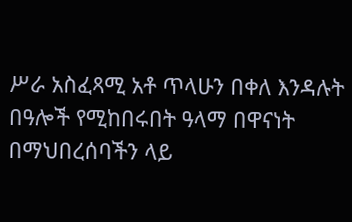ሥራ አስፈጻሚ አቶ ጥላሁን በቀለ እንዳሉት በዓሎች የሚከበሩበት ዓላማ በዋናነት በማህበረሰባችን ላይ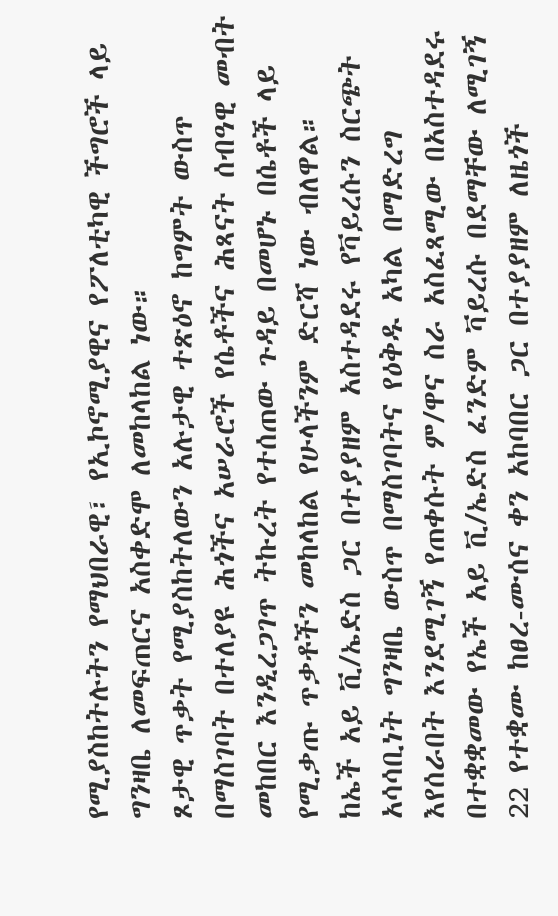የሚያስከትሉትን የማህበራዊ፣ የኢኮኖሚያዊና የፖለቲካዊ ችግሮች ላይ ግንዛቤ ለመፍጠርና አስቀድሞ ለመከላከል ነው።
ጾታዊ ጥቃት የሚያስከትለውን አሉታዊ ተጽዕኖ ከግምት ውስጥ በማስገባት በተለያዩ ሕጎችና አሠራሮች የሴቶችና ሕጻናት ሰብዓዊ መብት መከበር እንዲረጋገጥ ትኩረት የተሰጠው ጉዳይ በመሆኑ በሴቶች ላይ የሚቃጡ ጥቃቶችን መከላከል የሁላችንም ድርሻ ነው ብለዋል።
ከኤች አይ ቪ/ኤድስ ጋር በተያያዘም አስተዳደሩ የቫይረሱን ስርጭት አሳሳቢነት ግንዛቤ ውስጥ በማስገባትና የዕቅዱ አካል በማድረግ እየሰራበት እንደሚገኝ የጠቀሱት ም/ዋና ስራ አስፈጻሚው በአስተዳደሩ በተቋቋመው የኤች አይ ቪ/ኤድስ ፈንድም ቫይረሱ በደማቸው ለሚገኝ 22 የተቋሙ ከፀረ-ሙሰና ቀን አከባበር ጋር በተያያዘም ለዜጎች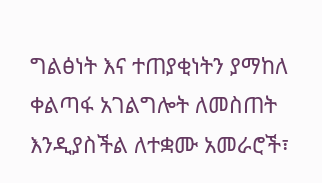ግልፅነት እና ተጠያቂነትን ያማከለ ቀልጣፋ አገልግሎት ለመስጠት እንዲያስችል ለተቋሙ አመራሮች፣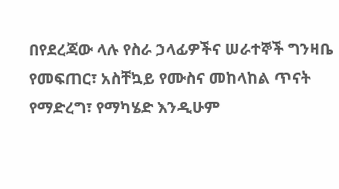በየደረጃው ላሉ የስራ ኃላፊዎችና ሠራተኞች ግንዛቤ የመፍጠር፣ አስቸኳይ የሙስና መከላከል ጥናት የማድረግ፣ የማካሄድ እንዲሁም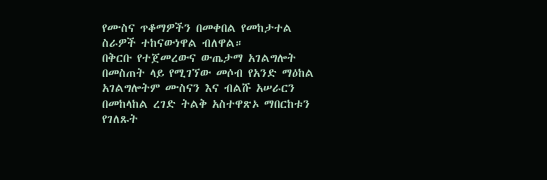የሙስና ጥቆማዎችን በመቀበል የመከታተል ስራዎች ተከናውነዋል ብለዋል።
በቅርቡ የተጀመረውና ውጤታማ አገልግሎት በመስጠት ላይ የሚገኘው መሶብ የአንድ ማዕከል አገልግሎትም ሙስናን እና ብልሹ አሠራርን በመከላከል ረገድ ትልቅ አስተዋጽኦ ማበርከቱን የገለጹት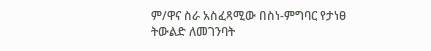ም/ዋና ስራ አስፈጻሚው በስነ-ምግባር የታነፀ ትውልድ ለመገንባት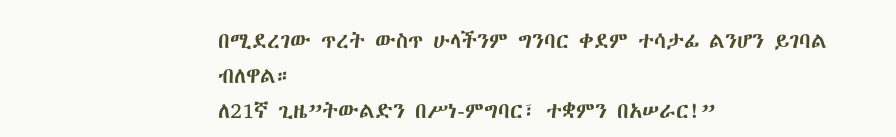በሚደረገው ጥረት ውስጥ ሁላችንም ግንባር ቀደም ተሳታፊ ልንሆን ይገባል ብለዋል።
ለ21ኛ ጊዜ”ትውልድን በሥነ-ምግባር፣ ተቋምን በአሠራር!”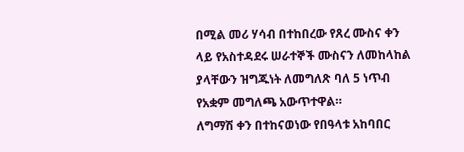በሚል መሪ ሃሳብ በተከበረው የጸረ ሙስና ቀን ላይ የአስተዳደሩ ሠራተኞች ሙስናን ለመከላከል ያላቸውን ዝግጁነት ለመግለጽ ባለ 5 ነጥብ የአቋም መግለጫ አውጥተዋል።
ለግማሽ ቀን በተከናወነው የበዓላቱ አከባበር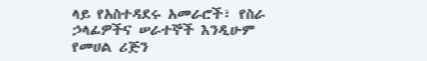ላይ የአስተዳደሩ አመራሮች፣ የስራ ኃላፊዎችና ሠራተኞች እንዲሁም የመሀል ሪጅን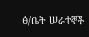ፅ/ቤት ሠራተኞች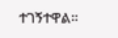ተገኝተዋል።